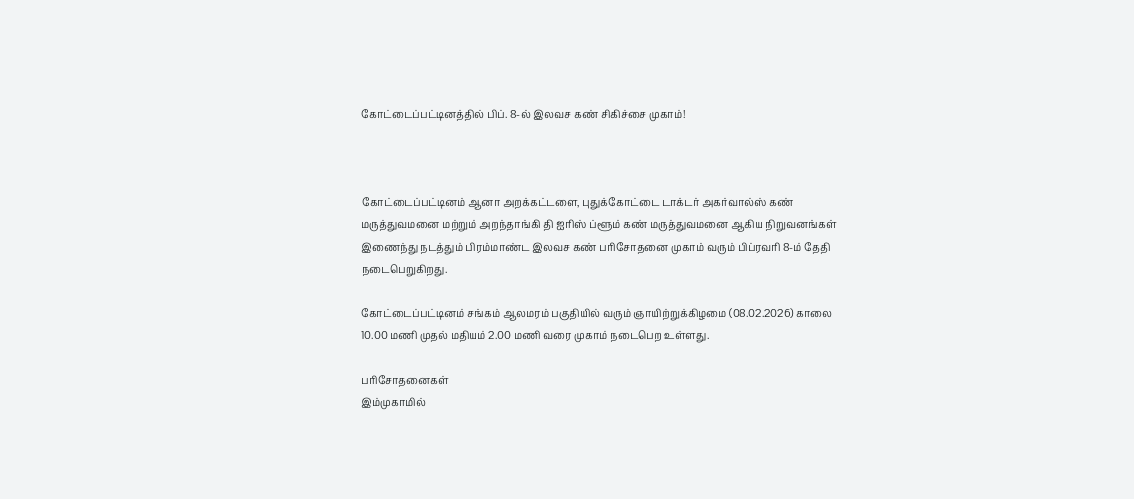கோட்டைப்பட்டினத்தில் பிப். 8-ல் இலவச கண் சிகிச்சை முகாம்!



கோட்டைப்பட்டினம் ஆனா அறக்கட்டளை, புதுக்கோட்டை டாக்டர் அகர்வால்ஸ் கண் மருத்துவமனை மற்றும் அறந்தாங்கி தி ஐரிஸ் ப்ளூம் கண் மருத்துவமனை ஆகிய நிறுவனங்கள் இணைந்து நடத்தும் பிரம்மாண்ட இலவச கண் பரிசோதனை முகாம் வரும் பிப்ரவரி 8-ம் தேதி நடைபெறுகிறது.

கோட்டைப்பட்டினம் சங்கம் ஆலமரம் பகுதியில் வரும் ஞாயிற்றுக்கிழமை (08.02.2026) காலை 10.00 மணி முதல் மதியம் 2.00 மணி வரை முகாம் நடைபெற உள்ளது.

பரிசோதனைகள்
இம்முகாமில்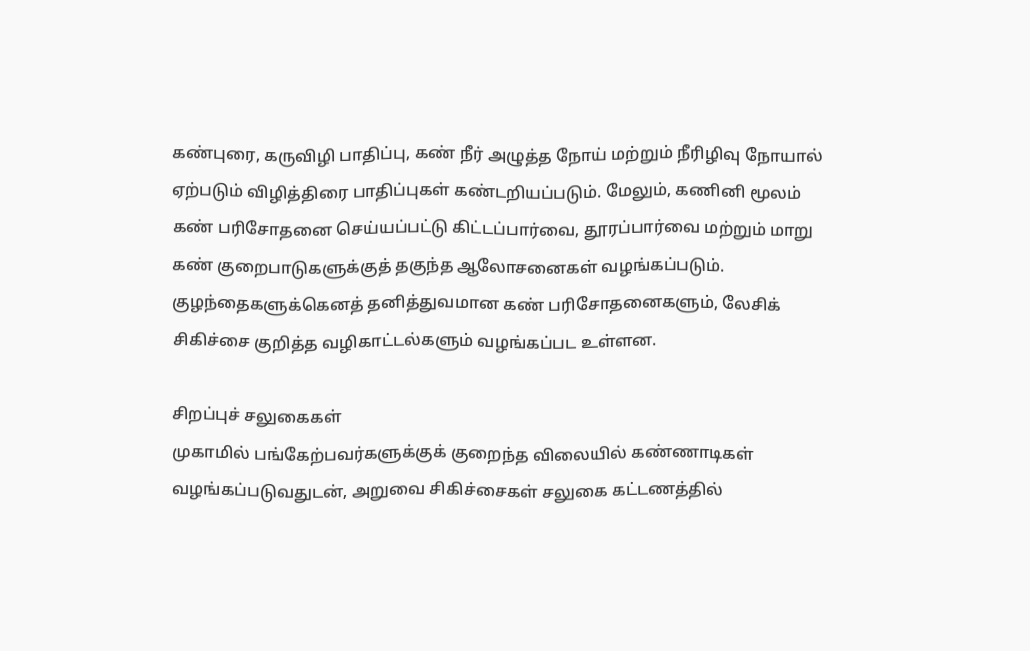கண்புரை, கருவிழி பாதிப்பு, கண் நீர் அழுத்த நோய் மற்றும் நீரிழிவு நோயால் ஏற்படும் விழித்திரை பாதிப்புகள் கண்டறியப்படும். மேலும், கணினி மூலம் கண் பரிசோதனை செய்யப்பட்டு கிட்டப்பார்வை, தூரப்பார்வை மற்றும் மாறு கண் குறைபாடுகளுக்குத் தகுந்த ஆலோசனைகள் வழங்கப்படும். குழந்தைகளுக்கெனத் தனித்துவமான கண் பரிசோதனைகளும், லேசிக் சிகிச்சை குறித்த வழிகாட்டல்களும் வழங்கப்பட உள்ளன.

சிறப்புச் சலுகைகள்
முகாமில் பங்கேற்பவர்களுக்குக் குறைந்த விலையில் கண்ணாடிகள் வழங்கப்படுவதுடன், அறுவை சிகிச்சைகள் சலுகை கட்டணத்தில்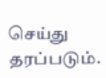செய்து தரப்படும்.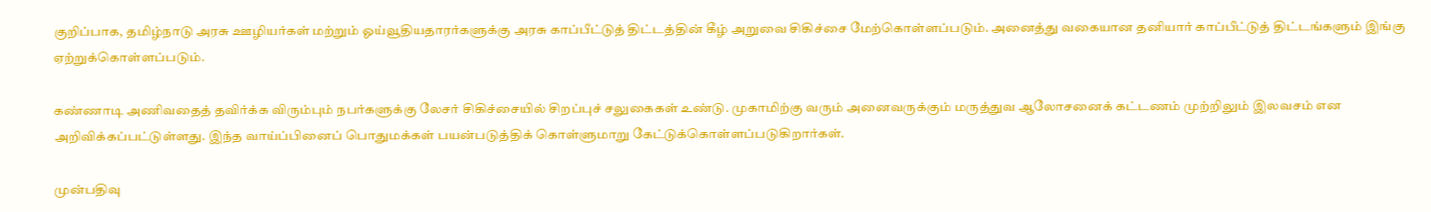குறிப்பாக, தமிழ்நாடு அரசு ஊழியர்கள் மற்றும் ஓய்வூதியதாரர்களுக்கு அரசு காப்பீட்டுத் திட்டத்தின் கீழ் அறுவை சிகிச்சை மேற்கொள்ளப்படும். அனைத்து வகையான தனியார் காப்பீட்டுத் திட்டங்களும் இங்கு ஏற்றுக்கொள்ளப்படும்.

கண்ணாடி அணிவதைத் தவிர்க்க விரும்பும் நபர்களுக்கு லேசர் சிகிச்சையில் சிறப்புச் சலுகைகள் உண்டு. முகாமிற்கு வரும் அனைவருக்கும் மருத்துவ ஆலோசனைக் கட்டணம் முற்றிலும் இலவசம் என அறிவிக்கப்பட்டுள்ளது. இந்த வாய்ப்பினைப் பொதுமக்கள் பயன்படுத்திக் கொள்ளுமாறு கேட்டுக்கொள்ளப்படுகிறார்கள்.

முன்பதிவு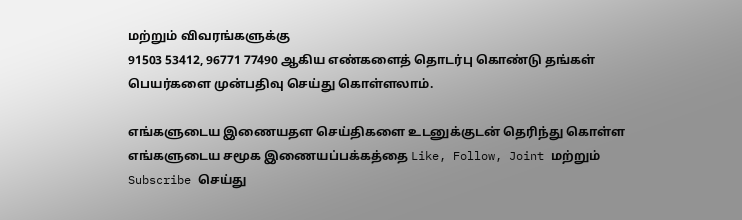மற்றும் விவரங்களுக்கு
91503 53412, 96771 77490 ஆகிய எண்களைத் தொடர்பு கொண்டு தங்கள் பெயர்களை முன்பதிவு செய்து கொள்ளலாம்.

எங்களுடைய இணையதள செய்திகளை உடனுக்குடன் தெரிந்து கொள்ள எங்களுடைய சமூக இணையப்பக்கத்தை Like, Follow, Joint மற்றும் Subscribe செய்து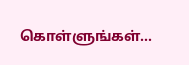கொள்ளுங்கள்...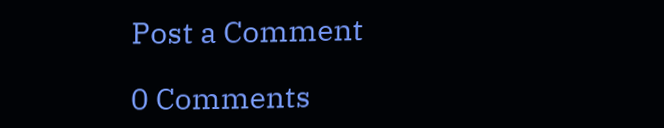Post a Comment

0 Comments